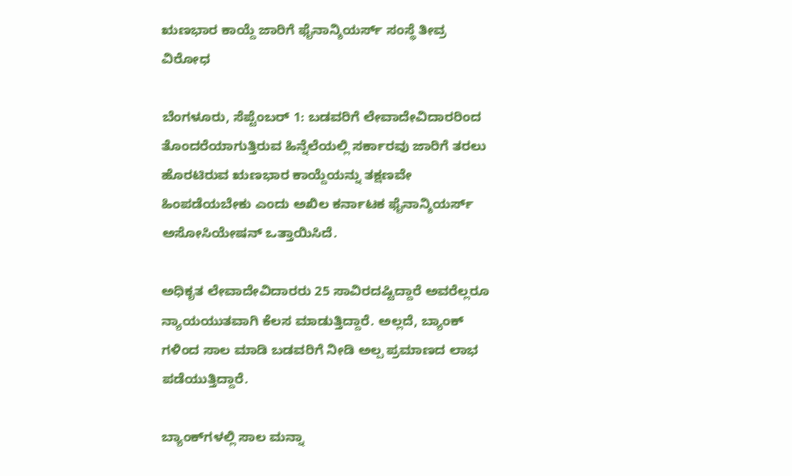ಋಣಭಾರ ಕಾಯ್ದೆ ಜಾರಿಗೆ ಫೈನಾನ್ಶಿಯರ್ಸ್ ಸಂಸ್ಥೆ ತೀವ್ರ ವಿರೋಧ

ಬೆಂಗಳೂರು, ಸೆಪ್ಟೆಂಬರ್ 1: ಬಡವರಿಗೆ ಲೇವಾದೇವಿದಾರರಿಂದ ತೊಂದರೆಯಾಗುತ್ತಿರುವ ಹಿನ್ನೆಲೆಯಲ್ಲಿ ಸರ್ಕಾರವು ಜಾರಿಗೆ ತರಲು ಹೊರಟಿರುವ ಋಣಭಾರ ಕಾಯ್ದೆಯನ್ನು ತಕ್ಷಣವೇ ಹಿಂಪಡೆಯಬೇಕು ಎಂದು ಅಖಿಲ ಕರ್ನಾಟಕ ಫೈನಾನ್ಶಿಯರ್ಸ್ ಅಸೋಸಿಯೇಷನ್ ಒತ್ತಾಯಿಸಿದೆ.

ಅಧಿಕೃತ ಲೇವಾದೇವಿದಾರರು 25 ಸಾವಿರದಷ್ಟಿದ್ದಾರೆ ಅವರೆಲ್ಲರೂ ನ್ಯಾಯಯುತವಾಗಿ ಕೆಲಸ ಮಾಡುತ್ತಿದ್ದಾರೆ. ಅಲ್ಲದೆ, ಬ್ಯಾಂಕ್ ಗಳಿಂದ ಸಾಲ ಮಾಡಿ ಬಡವರಿಗೆ ನೀಡಿ ಅಲ್ಪ ಪ್ರಮಾಣದ ಲಾಭ ಪಡೆಯುತ್ತಿದ್ದಾರೆ.

ಬ್ಯಾಂಕ್‌ಗಳಲ್ಲಿ ಸಾಲ ಮನ್ನಾ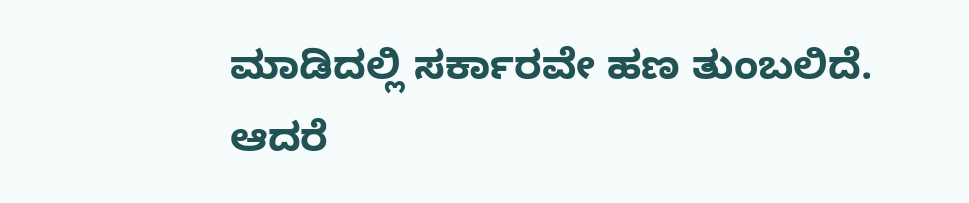ಮಾಡಿದಲ್ಲಿ ಸರ್ಕಾರವೇ ಹಣ ತುಂಬಲಿದೆ. ಆದರೆ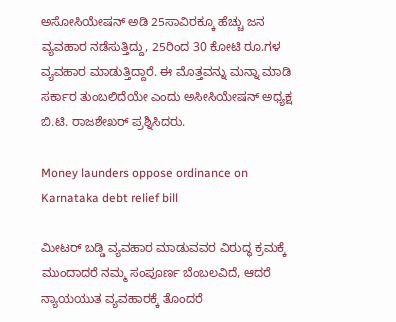ಅಸೋಸಿಯೇಷನ್ ಅಡಿ 25ಸಾವಿರಕ್ಕೂ ಹೆಚ್ಚು ಜನ ವ್ಯವಹಾರ ನಡೆಸುತ್ತಿದ್ದು, 25ರಿಂದ 30 ಕೋಟಿ ರೂ.ಗಳ ವ್ಯವಹಾರ ಮಾಡುತ್ತಿದ್ದಾರೆ. ಈ ಮೊತ್ತವನ್ನು ಮನ್ನಾ ಮಾಡಿ ಸರ್ಕಾರ ತುಂಬಲಿದೆಯೇ ಎಂದು ಅಸೀಸಿಯೇಷನ್ ಅಧ್ಯಕ್ಷ ಬಿ.ಟಿ. ರಾಜಶೇಖರ್ ಪ್ರಶ್ನಿಸಿದರು.

Money launders oppose ordinance on Karnataka debt relief bill

ಮೀಟರ್ ಬಡ್ಡಿ ವ್ಯವಹಾರ ಮಾಡುವವರ ವಿರುದ್ಧ ಕ್ರಮಕ್ಕೆ ಮುಂದಾದರೆ ನಮ್ಮ ಸಂಪೂರ್ಣ ಬೆಂಬಲವಿದೆ, ಆದರೆ ನ್ಯಾಯಯುತ ವ್ಯವಹಾರಕ್ಕೆ ತೊಂದರೆ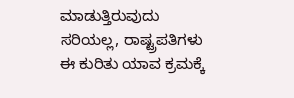ಮಾಡುತ್ತಿರುವುದು ಸರಿಯಲ್ಲ, ರಾಷ್ಟ್ರಪತಿಗಳು ಈ ಕುರಿತು ಯಾವ ಕ್ರಮಕ್ಕೆ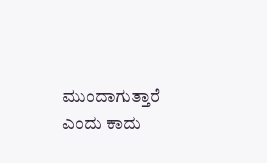ಮುಂದಾಗುತ್ತಾರೆ ಎಂದು ಕಾದು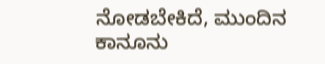ನೋಡಬೇಕಿದೆ, ಮುಂದಿನ ಕಾನೂನು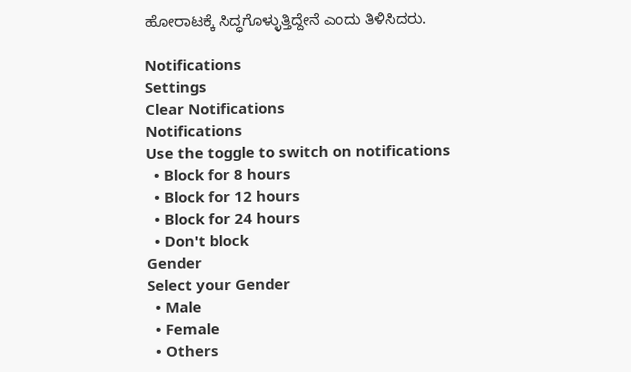ಹೋರಾಟಕ್ಕೆ ಸಿದ್ಧಗೊಳ್ಳುತ್ತಿದ್ದೇನೆ ಎಂದು ತಿಳಿಸಿದರು.

Notifications
Settings
Clear Notifications
Notifications
Use the toggle to switch on notifications
  • Block for 8 hours
  • Block for 12 hours
  • Block for 24 hours
  • Don't block
Gender
Select your Gender
  • Male
  • Female
  • Others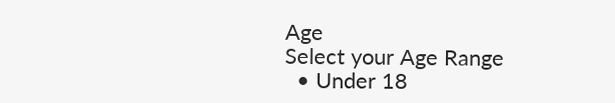Age
Select your Age Range
  • Under 18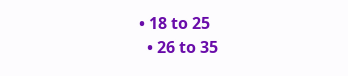• 18 to 25
  • 26 to 35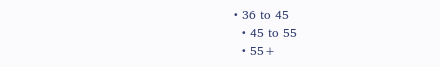• 36 to 45
  • 45 to 55
  • 55+